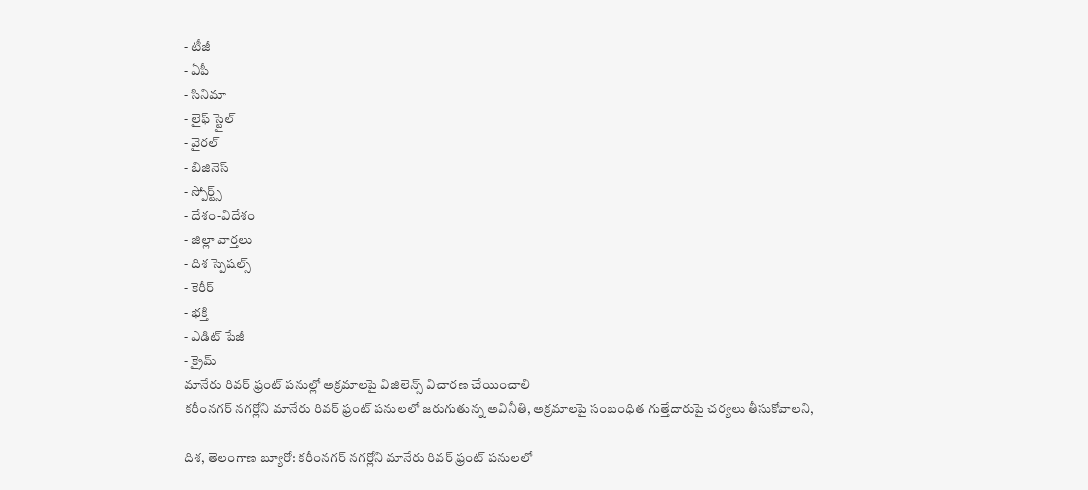- టీజీ
- ఏపీ
- సినిమా
- లైఫ్ స్టైల్
- వైరల్
- బిజినెస్
- స్పోర్ట్స్
- దేశం-విదేశం
- జిల్లా వార్తలు
- దిశ స్పెషల్స్
- కెరీర్
- భక్తి
- ఎడిట్ పేజీ
- క్రైమ్
మానేరు రివర్ ఫ్రంట్ పనుల్లో అక్రమాలపై విజిలెన్స్ విచారణ చేయించాలి
కరీంనగర్ నగర్లోని మానేరు రివర్ ఫ్రంట్ పనులలో జరుగుతున్న అవినీతి, అక్రమాలపై సంబంధిత గుత్తేదారుపై చర్యలు తీసుకోవాలని,

దిశ, తెలంగాణ బ్యూరో: కరీంనగర్ నగర్లోని మానేరు రివర్ ఫ్రంట్ పనులలో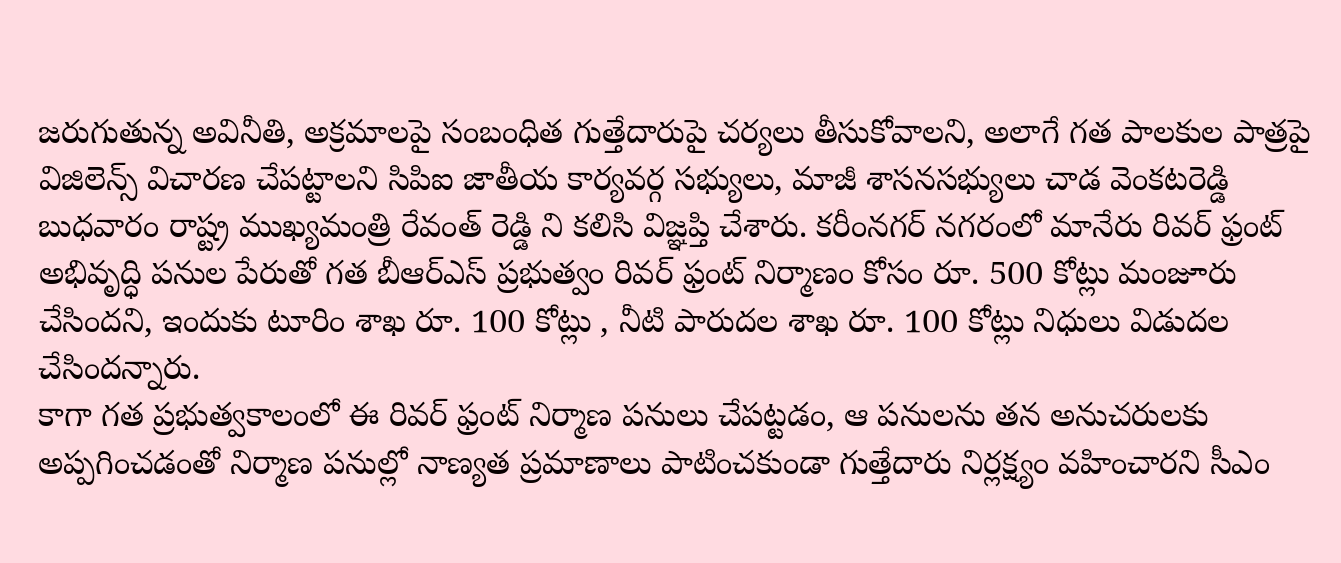జరుగుతున్న అవినీతి, అక్రమాలపై సంబంధిత గుత్తేదారుపై చర్యలు తీసుకోవాలని, అలాగే గత పాలకుల పాత్రపై విజిలెన్స్ విచారణ చేపట్టాలని సిపిఐ జాతీయ కార్యవర్గ సభ్యులు, మాజీ శాసనసభ్యులు చాడ వెంకటరెడ్డి బుధవారం రాష్ట్ర ముఖ్యమంత్రి రేవంత్ రెడ్డి ని కలిసి విజ్ఞప్తి చేశారు. కరీంనగర్ నగరంలో మానేరు రివర్ ఫ్రంట్ అభివృద్ధి పనుల పేరుతో గత బీఆర్ఎస్ ప్రభుత్వం రివర్ ఫ్రంట్ నిర్మాణం కోసం రూ. 500 కోట్లు మంజూరు చేసిందని, ఇందుకు టూరిం శాఖ రూ. 100 కోట్లు , నీటి పారుదల శాఖ రూ. 100 కోట్లు నిధులు విడుదల చేసిందన్నారు.
కాగా గత ప్రభుత్వకాలంలో ఈ రివర్ ఫ్రంట్ నిర్మాణ పనులు చేపట్టడం, ఆ పనులను తన అనుచరులకు అప్పగించడంతో నిర్మాణ పనుల్లో నాణ్యత ప్రమాణాలు పాటించకుండా గుత్తేదారు నిర్లక్ష్యం వహించారని సీఎం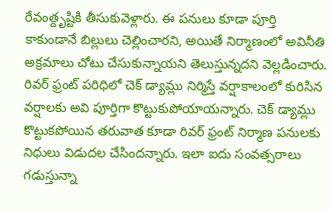రేవంత్దృష్టికి తీసుకువెళ్లారు. ఈ పనులు కూడా పూర్తి కాకుండానే బిల్లులు చెల్లించారని, అయితే నిర్మాణంలో అవినీతి అక్రమాలు చోటు చేసుకున్నాయని తెలుస్తున్నదని వెల్లడించారు. రివర్ ఫ్రంట్ పరిధిలో చెక్ డ్యామ్లు నిర్మిస్తే వర్షాకాలంలో కురిసిన వర్షాలకు అవి పూర్తిగా కొట్టుకుపోయాయన్నారు. చెక్ డ్యామ్లు కొట్టుకపోయిన తరువాత కూడా రివర్ ఫ్రంట్ నిర్మాణ పనులకు నిధులు విడుదల చేసిందన్నారు. ఇలా ఐదు సంవత్సరాలు గడుస్తున్నా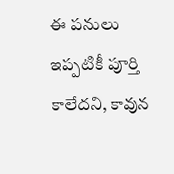ఈ పనులు ఇప్పటికీ పూర్తి కాలేదని, కావున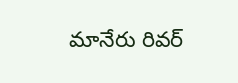మానేరు రివర్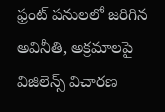ఫ్రంట్ పనులలో జరిగిన అవినీతి, అక్రమాలపై విజిలెన్స్ విచారణ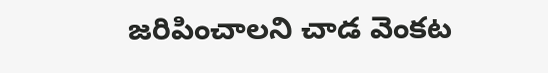జరిపించాలని చాడ వెంకట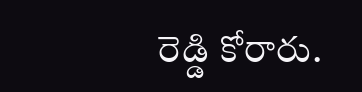రెడ్డి కోరారు.